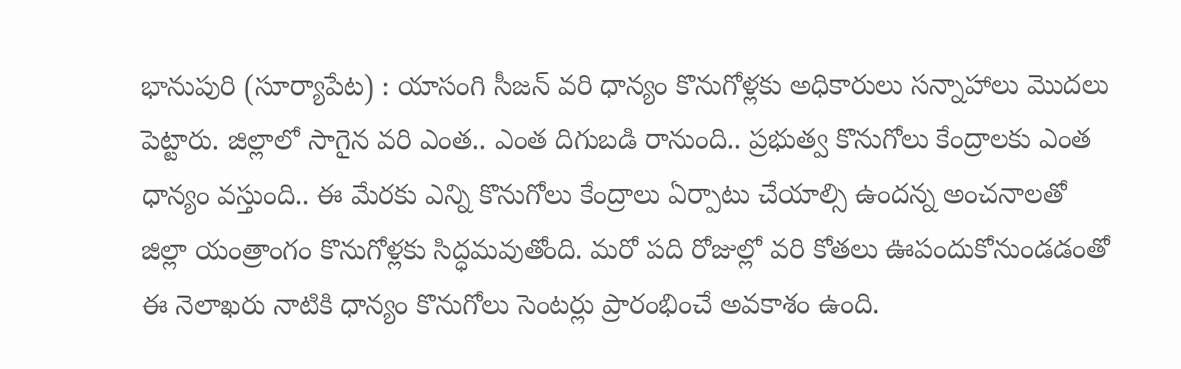భానుపురి (సూర్యాపేట) : యాసంగి సీజన్ వరి ధాన్యం కొనుగోళ్లకు అధికారులు సన్నాహాలు మొదలు పెట్టారు. జిల్లాలో సాగైన వరి ఎంత.. ఎంత దిగుబడి రానుంది.. ప్రభుత్వ కొనుగోలు కేంద్రాలకు ఎంత ధాన్యం వస్తుంది.. ఈ మేరకు ఎన్ని కొనుగోలు కేంద్రాలు ఏర్పాటు చేయాల్సి ఉందన్న అంచనాలతో జిల్లా యంత్రాంగం కొనుగోళ్లకు సిద్ధమవుతోంది. మరో పది రోజుల్లో వరి కోతలు ఊపందుకోనుండడంతో ఈ నెలాఖరు నాటికి ధాన్యం కొనుగోలు సెంటర్లు ప్రారంభించే అవకాశం ఉంది.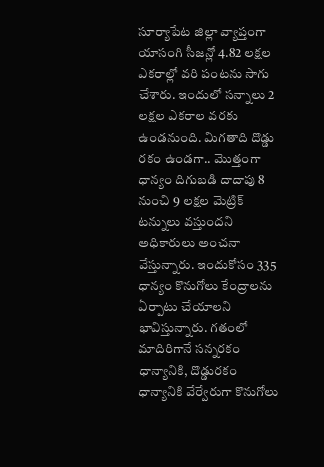సూర్యాపేట జిల్లా వ్యాప్తంగా యాసంగి సీజన్లో 4.82 లక్షల ఎకరాల్లో వరి పంటను సాగు చేశారు. ఇందులో సన్నాలు 2 లక్షల ఎకరాల వరకు ఉండనుంది. మిగతాది దొడ్డు రకం ఉండగా.. మొత్తంగా ధాన్యం దిగుబడి దాదాపు 8 నుంచి 9 లక్షల మెట్రిక్ టన్నులు వస్తుందని అధికారులు అంచనా వేస్తున్నారు. ఇందుకోసం 335 ధాన్యం కొనుగోలు కేంద్రాలను ఏర్పాటు చేయాలని భావిస్తున్నారు. గతంలో మాదిరిగానే సన్నరకం ధాన్యానికి, దొడ్డురకం ధాన్యానికి వేర్వేరుగా కొనుగోలు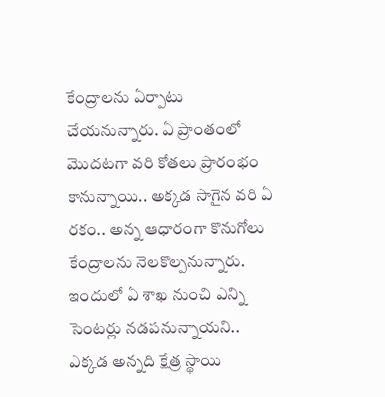కేంద్రాలను ఏర్పాటు చేయనున్నారు. ఏ ప్రాంతంలో మొదటగా వరి కోతలు ప్రారంభం కానున్నాయి.. అక్కడ సాగైన వరి ఏ రకం.. అన్న ఆధారంగా కొనుగోలు కేంద్రాలను నెలకొల్పనున్నారు. ఇందులో ఏ శాఖ నుంచి ఎన్ని సెంటర్లు నడపనున్నాయని.. ఎక్కడ అన్నది క్షేత్ర స్థాయి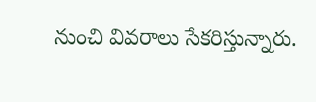నుంచి వివరాలు సేకరిస్తున్నారు.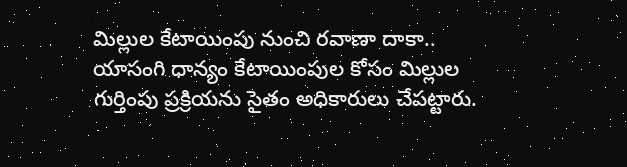మిల్లుల కేటాయింపు నుంచి రవాణా దాకా..
యాసంగి ధాన్యం కేటాయింపుల కోసం మిల్లుల గుర్తింపు ప్రక్రియను సైతం అధికారులు చేపట్టారు.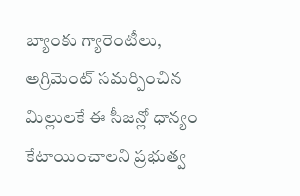బ్యాంకు గ్యారెంటీలు, అగ్రిమెంట్ సమర్పించిన మిల్లులకే ఈ సీజన్లో ధాన్యం కేటాయించాలని ప్రభుత్వ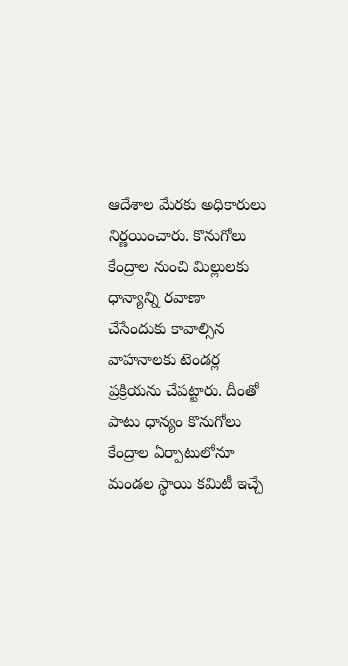ఆదేశాల మేరకు అధికారులు నిర్ణయించారు. కొనుగోలు కేంద్రాల నుంచి మిల్లులకు ధాన్యాన్ని రవాణా చేసేందుకు కావాల్సిన వాహనాలకు టెండర్ల ప్రక్రియను చేపట్టారు. దీంతో పాటు ధాన్యం కొనుగోలు కేంద్రాల ఏర్పాటులోనూ మండల స్థాయి కమిటీ ఇచ్చే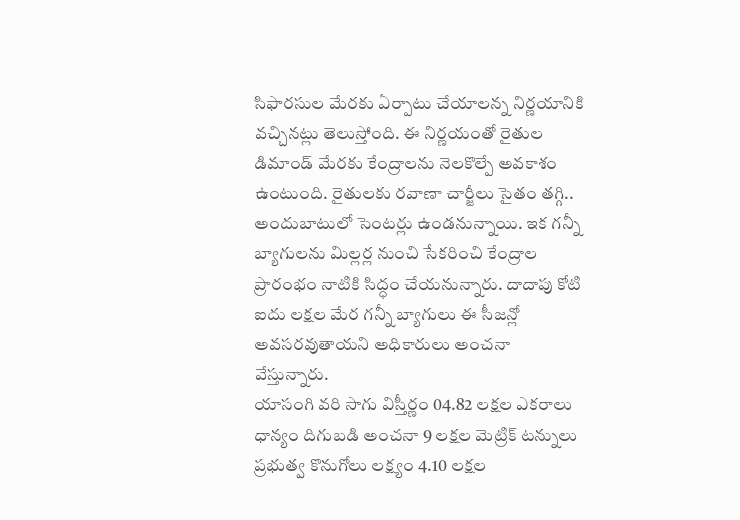సిఫారసుల మేరకు ఏర్పాటు చేయాలన్న నిర్ణయానికి వచ్చినట్లు తెలుస్తోంది. ఈ నిర్ణయంతో రైతుల డిమాండ్ మేరకు కేంద్రాలను నెలకొల్పే అవకాశం ఉంటుంది. రైతులకు రవాణా చార్జీలు సైతం తగ్గి.. అందుబాటులో సెంటర్లు ఉండనున్నాయి. ఇక గన్నీ బ్యాగులను మిల్లర్ల నుంచి సేకరించి కేంద్రాల ప్రారంభం నాటికి సిద్ధం చేయనున్నారు. దాదాపు కోటి ఐదు లక్షల మేర గన్నీ బ్యాగులు ఈ సీజన్లో అవసరవుతాయని అధికారులు అంచనా వేస్తున్నారు.
యాసంగి వరి సాగు విస్తీర్ణం 04.82 లక్షల ఎకరాలు ధాన్యం దిగుబడి అంచనా 9 లక్షల మెట్రిక్ టన్నులు ప్రభుత్వ కొనుగోలు లక్ష్యం 4.10 లక్షల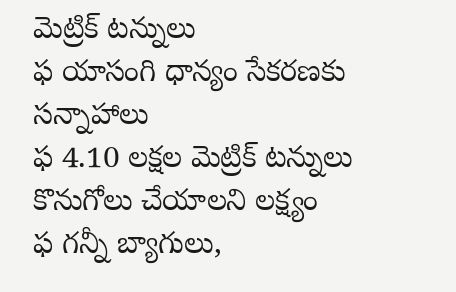మెట్రిక్ టన్నులు
ఫ యాసంగి ధాన్యం సేకరణకు సన్నాహాలు
ఫ 4.10 లక్షల మెట్రిక్ టన్నులు కొనుగోలు చేయాలని లక్ష్యం
ఫ గన్నీ బ్యాగులు,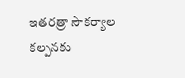ఇతరత్రా సౌకర్యాల కల్పనకు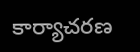కార్యాచరణ